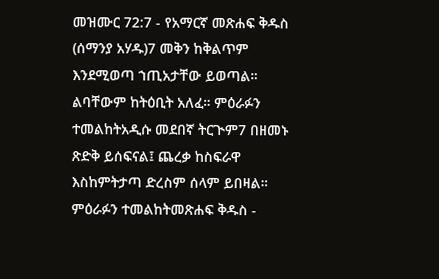መዝሙር 72:7 - የአማርኛ መጽሐፍ ቅዱስ (ሰማንያ አሃዱ)7 መቅን ከቅልጥም እንደሚወጣ ኀጢአታቸው ይወጣል። ልባቸውም ከትዕቢት አለፈ። ምዕራፉን ተመልከትአዲሱ መደበኛ ትርጒም7 በዘመኑ ጽድቅ ይሰፍናል፤ ጨረቃ ከስፍራዋ እስከምትታጣ ድረስም ሰላም ይበዛል። ምዕራፉን ተመልከትመጽሐፍ ቅዱስ -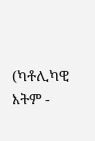(ካቶሊካዊ እትም -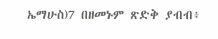ኤማሁስ)7 በዘመኑም ጽድቅ ያብብ፥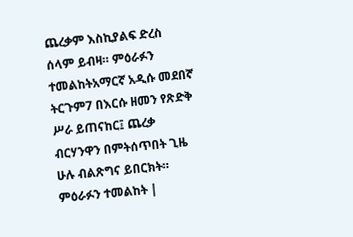ጨረቃም እስኪያልፍ ድረስ ሰላም ይብዛ። ምዕራፉን ተመልከትአማርኛ አዲሱ መደበኛ ትርጉም7 በእርሱ ዘመን የጽድቅ ሥራ ይጠናከር፤ ጨረቃ ብርሃንዋን በምትሰጥበት ጊዜ ሁሉ ብልጽግና ይበርክት። ምዕራፉን ተመልከት |